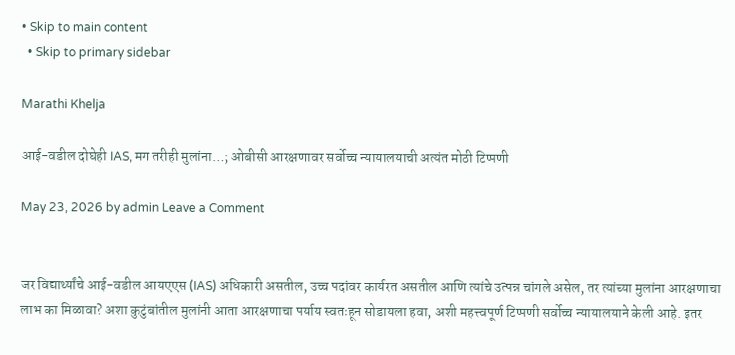• Skip to main content
  • Skip to primary sidebar

Marathi Khelja

आई-वडील दोघेही IAS, मग तरीही मुलांना…; ओबीसी आरक्षणावर सर्वोच्च न्यायालयाची अत्यंत मोठी टिप्पणी

May 23, 2026 by admin Leave a Comment


जर विद्यार्थ्यांचे आई-वडील आयएएस (IAS) अधिकारी असतील, उच्च पदांवर कार्यरत असतील आणि त्यांचे उत्पन्न चांगले असेल, तर त्यांच्या मुलांना आरक्षणाचा लाभ का मिळावा? अशा कुटुंबांतील मुलांनी आता आरक्षणाचा पर्याय स्वतःहून सोडायला हवा, अशी महत्त्वपूर्ण टिप्पणी सर्वोच्च न्यायालयाने केली आहे. इतर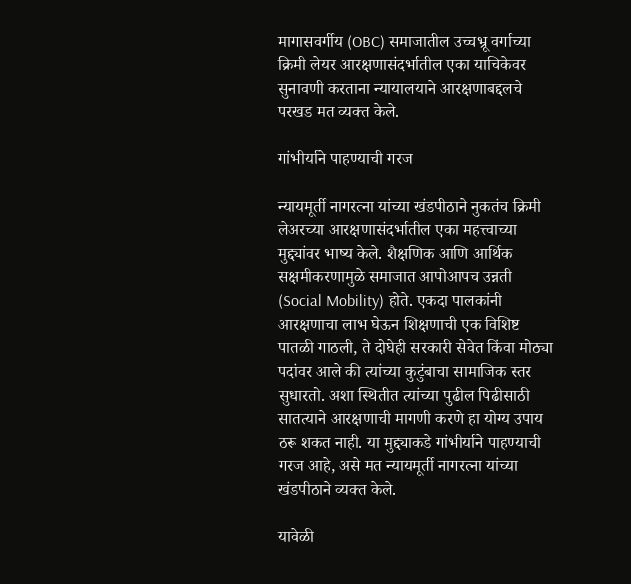मागासवर्गीय (OBC) समाजातील उच्चभ्रू वर्गाच्या क्रिमी लेयर आरक्षणासंदर्भातील एका याचिकेवर सुनावणी करताना न्यायालयाने आरक्षणाबद्दलचे परखड मत व्यक्त केले.

गांभीर्याने पाहण्याची गरज

न्यायमूर्ती नागरत्ना यांच्या खंडपीठाने नुकतंच क्रिमी लेअरच्या आरक्षणासंदर्भातील एका महत्त्वाच्या मुद्द्यांवर भाष्य केले. शैक्षणिक आणि आर्थिक सक्षमीकरणामुळे समाजात आपोआपच उन्नती (Social Mobility) होते. एकदा पालकांनी आरक्षणाचा लाभ घेऊन शिक्षणाची एक विशिष्ट पातळी गाठली, ते दोघेही सरकारी सेवेत किंवा मोठ्या पदांवर आले की त्यांच्या कुटुंबाचा सामाजिक स्तर सुधारतो. अशा स्थितीत त्यांच्या पुढील पिढीसाठी सातत्याने आरक्षणाची मागणी करणे हा योग्य उपाय ठरू शकत नाही. या मुद्द्याकडे गांभीर्याने पाहण्याची गरज आहे, असे मत न्यायमूर्ती नागरत्ना यांच्या खंडपीठाने व्यक्त केले.

यावेळी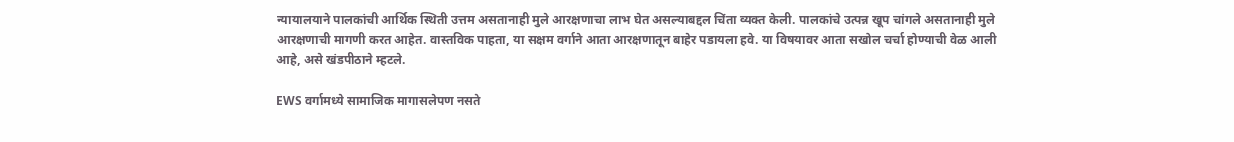न्यायालयाने पालकांची आर्थिक स्थिती उत्तम असतानाही मुले आरक्षणाचा लाभ घेत असल्याबद्दल चिंता व्यक्त केली. पालकांचे उत्पन्न खूप चांगले असतानाही मुले आरक्षणाची मागणी करत आहेत. वास्तविक पाहता, या सक्षम वर्गाने आता आरक्षणातून बाहेर पडायला हवे. या विषयावर आता सखोल चर्चा होण्याची वेळ आली आहे, असे खंडपीठाने म्हटले.

EWS वर्गामध्ये सामाजिक मागासलेपण नसते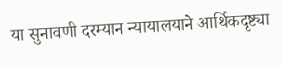या सुनावणी दरम्यान न्यायालयाने आर्थिकदृष्ट्या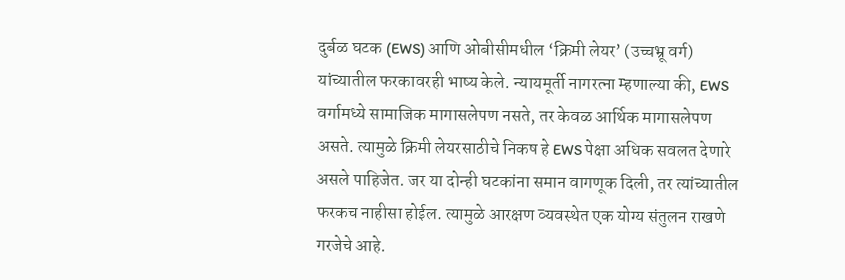दुर्बळ घटक (EWS) आणि ओबीसीमधील ‘क्रिमी लेयर’ (उच्चभ्रू वर्ग) यांच्यातील फरकावरही भाष्य केले. न्यायमूर्ती नागरत्ना म्हणाल्या की, EWS वर्गामध्ये सामाजिक मागासलेपण नसते, तर केवळ आर्थिक मागासलेपण असते. त्यामुळे क्रिमी लेयरसाठीचे निकष हे EWS पेक्षा अधिक सवलत देणारे असले पाहिजेत. जर या दोन्ही घटकांना समान वागणूक दिली, तर त्यांच्यातील फरकच नाहीसा होईल. त्यामुळे आरक्षण व्यवस्थेत एक योग्य संतुलन राखणे गरजेचे आहे.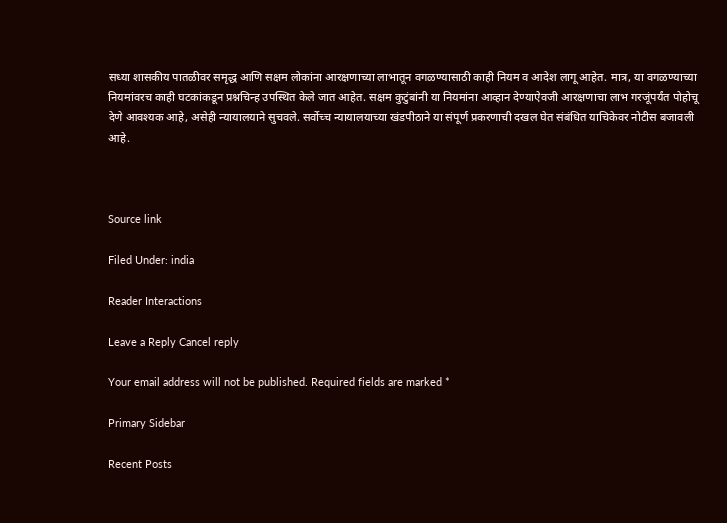सध्या शासकीय पातळीवर समृद्ध आणि सक्षम लोकांना आरक्षणाच्या लाभातून वगळण्यासाठी काही नियम व आदेश लागू आहेत. मात्र, या वगळण्याच्या नियमांवरच काही घटकांकडून प्रश्नचिन्ह उपस्थित केले जात आहेत. सक्षम कुटुंबांनी या नियमांना आव्हान देण्याऐवजी आरक्षणाचा लाभ गरजूंपर्यंत पोहोचू देणे आवश्यक आहे, असेही न्यायालयाने सुचवले. सर्वोच्च न्यायालयाच्या खंडपीठाने या संपूर्ण प्रकरणाची दखल घेत संबंधित याचिकेवर नोटीस बजावली आहे.



Source link

Filed Under: india

Reader Interactions

Leave a Reply Cancel reply

Your email address will not be published. Required fields are marked *

Primary Sidebar

Recent Posts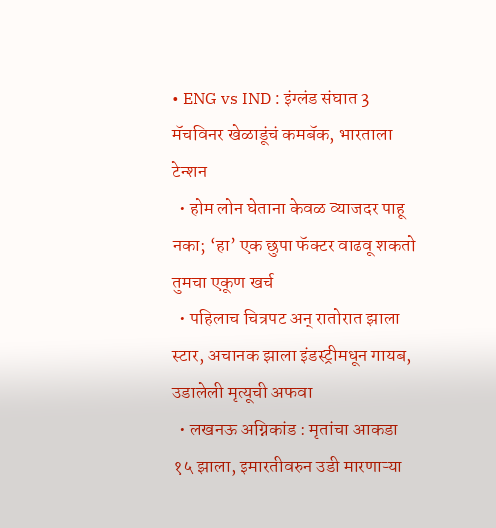• ENG vs IND : इंग्लंड संघात 3 मॅचविनर खेळाडूंचं कमबॅक, भारताला टेन्शन
  • होम लोन घेताना केवळ व्याजदर पाहू नका; ‘हा’ एक छुपा फॅक्टर वाढवू शकतो तुमचा एकूण खर्च
  • पहिलाच चित्रपट अन् रातोरात झाला स्टार, अचानक झाला इंडस्ट्रीमधून गायब, उडालेली मृत्यूची अफवा
  • लखनऊ अग्निकांड : मृतांचा आकडा १५ झाला, इमारतीवरुन उडी मारणाऱ्या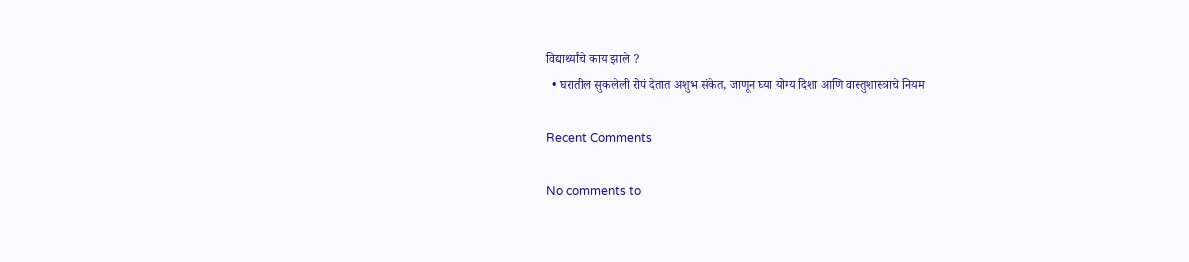विद्यार्थ्यांचे काय झाले ?
  • घरातील सुकलेली रोपं देतात अशुभ संकेत, जाणून घ्या योग्य दिशा आणि वास्तुशास्त्राचे नियम

Recent Comments

No comments to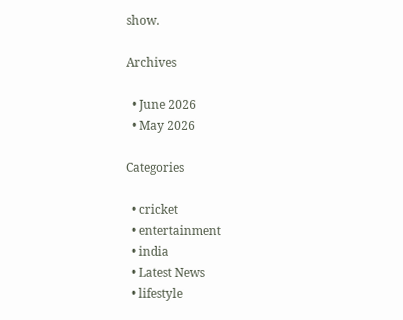show.

Archives

  • June 2026
  • May 2026

Categories

  • cricket
  • entertainment
  • india
  • Latest News
  • lifestyle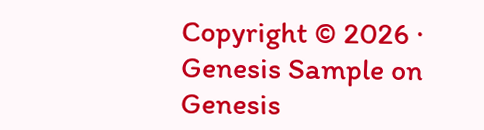Copyright © 2026 · Genesis Sample on Genesis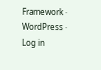Framework · WordPress · Log in